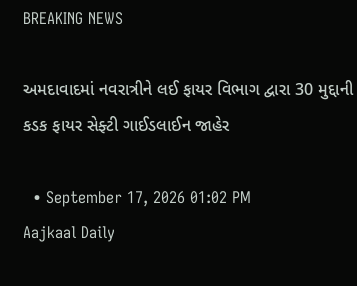BREAKING NEWS

અમદાવાદમાં નવરાત્રીને લઈ ફાયર વિભાગ દ્વારા 30 મુદ્દાની કડક ફાયર સેફ્ટી ગાઈડલાઈન જાહેર

  • September 17, 2026 01:02 PM
Aajkaal Daily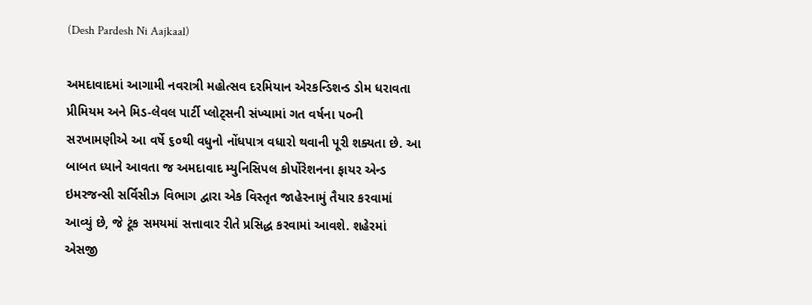(Desh Pardesh Ni Aajkaal)

અમદાવાદમાં આગામી નવરાત્રી મહોત્સવ દરમિયાન એરકન્ડિશન્ડ ડોમ ધરાવતા પ્રીમિયમ અને મિડ-લેવલ પાર્ટી પ્લોટ્સની સંખ્યામાં ગત વર્ષના ૫૦ની સરખામણીએ આ વર્ષે ૬૦થી વધુનો નોંધપાત્ર વધારો થવાની પૂરી શક્યતા છે. આ બાબત ધ્યાને આવતા જ અમદાવાદ મ્યુનિસિપલ કોર્પોરેશનના ફાયર એન્ડ ઇમરજન્સી સર્વિસીઝ વિભાગ દ્વારા એક વિસ્તૃત જાહેરનામું તૈયાર કરવામાં આવ્યું છે, જે ટૂંક સમયમાં સત્તાવાર રીતે પ્રસિદ્ધ કરવામાં આવશે. શહેરમાં એસજી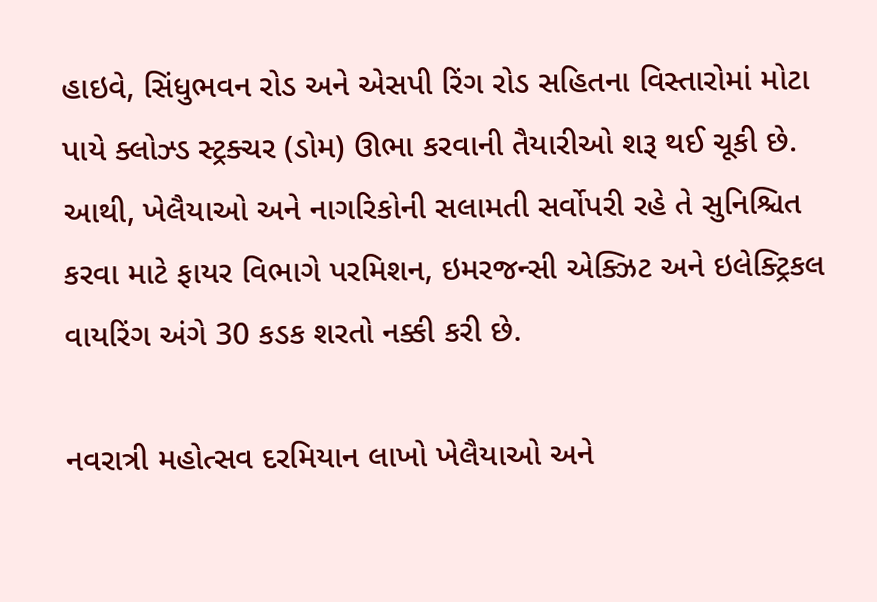હાઇવે, સિંધુભવન રોડ અને એસપી રિંગ રોડ સહિતના વિસ્તારોમાં મોટા પાયે ક્લોઝ્ડ સ્ટ્રક્ચર (ડોમ) ઊભા કરવાની તૈયારીઓ શરૂ થઈ ચૂકી છે. આથી, ખેલૈયાઓ અને નાગરિકોની સલામતી સર્વોપરી રહે તે સુનિશ્ચિત કરવા માટે ફાયર વિભાગે પરમિશન, ઇમરજન્સી એક્ઝિટ અને ઇલેક્ટ્રિકલ વાયરિંગ અંગે 30 કડક શરતો નક્કી કરી છે.

નવરાત્રી મહોત્સવ દરમિયાન લાખો ખેલૈયાઓ અને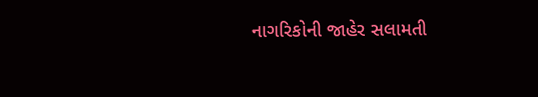નાગરિકોની જાહેર સલામતી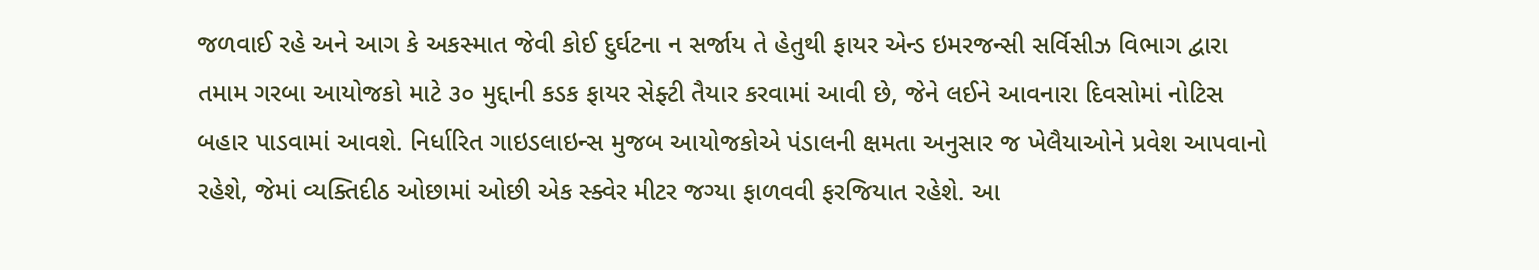જળવાઈ રહે અને આગ કે અકસ્માત જેવી કોઈ દુર્ઘટના ન સર્જાય તે હેતુથી ફાયર એન્ડ ઇમરજન્સી સર્વિસીઝ વિભાગ દ્વારા તમામ ગરબા આયોજકો માટે ૩૦ મુદ્દાની કડક ફાયર સેફ્ટી તૈયાર કરવામાં આવી છે, જેને લઈને આવનારા દિવસોમાં નોટિસ બહાર પાડવામાં આવશે. નિર્ધારિત ગાઇડલાઇન્સ મુજબ આયોજકોએ પંડાલની ક્ષમતા અનુસાર જ ખેલૈયાઓને પ્રવેશ આપવાનો રહેશે, જેમાં વ્યક્તિદીઠ ઓછામાં ઓછી એક સ્ક્વેર મીટર જગ્યા ફાળવવી ફરજિયાત રહેશે. આ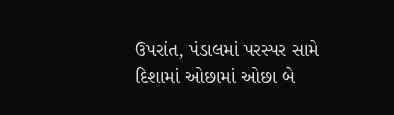ઉપરાંત, પંડાલમાં પરસ્પર સામે દિશામાં ઓછામાં ઓછા બે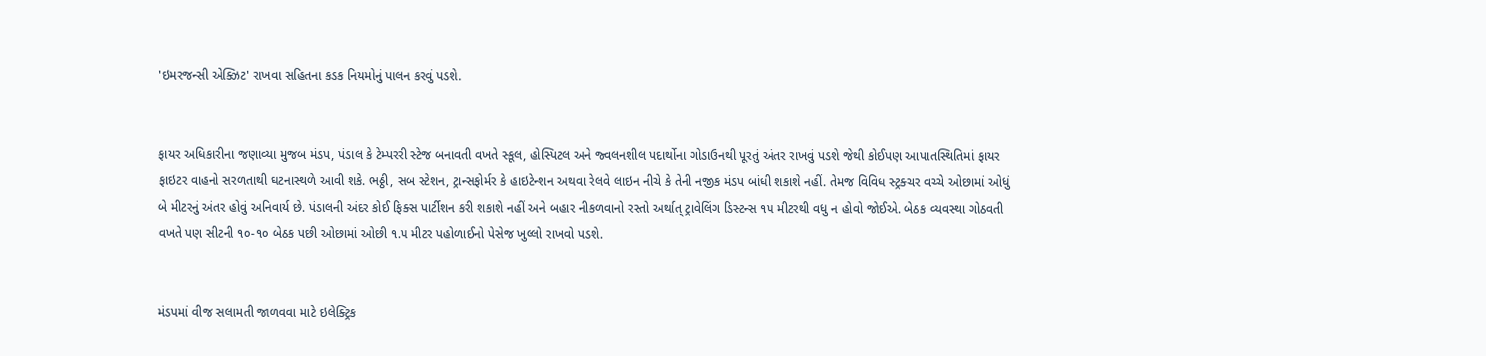'ઇમરજન્સી એક્ઝિટ' રાખવા સહિતના કડક નિયમોનું પાલન કરવું પડશે.


ફાયર અધિકારીના જણાવ્યા મુજબ મંડપ, પંડાલ કે ટેમ્પરરી સ્ટેજ બનાવતી વખતે સ્કૂલ, હોસ્પિટલ અને જ્વલનશીલ પદાર્થોના ગોડાઉનથી પૂરતું અંતર રાખવું પડશે જેથી કોઈપણ આપાતસ્થિતિમાં ફાયર ફાઇટર વાહનો સરળતાથી ઘટનાસ્થળે આવી શકે. ભઠ્ઠી, સબ સ્ટેશન, ટ્રાન્સફોર્મર કે હાઇટેન્શન અથવા રેલવે લાઇન નીચે કે તેની નજીક મંડપ બાંધી શકાશે નહીં. તેમજ વિવિધ સ્ટ્રક્ચર વચ્ચે ઓછામાં ઓધું બે મીટરનું અંતર હોવું અનિવાર્ય છે. પંડાલની અંદર કોઈ ફિક્સ પાર્ટીશન કરી શકાશે નહીં અને બહાર નીકળવાનો રસ્તો અર્થાત્ ટ્રાવેલિંગ ડિસ્ટન્સ ૧૫ મીટરથી વધુ ન હોવો જોઈએ. બેઠક વ્યવસ્થા ગોઠવતી વખતે પણ સીટની ૧૦-૧૦ બેઠક પછી ઓછામાં ઓછી ૧.૫ મીટર પહોળાઈનો પેસેજ ખુલ્લો રાખવો પડશે.


મંડપમાં વીજ સલામતી જાળવવા માટે ઇલેક્ટ્રિક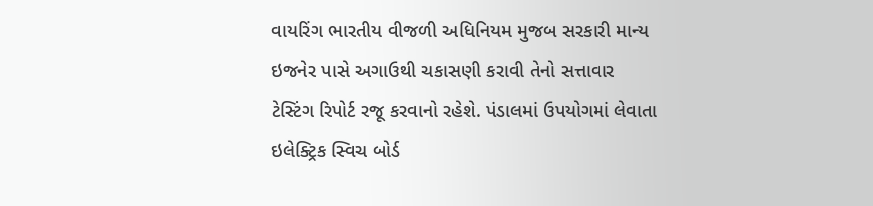વાયરિંગ ભારતીય વીજળી અધિનિયમ મુજબ સરકારી માન્ય ઇજનેર પાસે અગાઉથી ચકાસણી કરાવી તેનો સત્તાવાર ટેસ્ટિંગ રિપોર્ટ રજૂ કરવાનો રહેશે. પંડાલમાં ઉપયોગમાં લેવાતા ઇલેક્ટ્રિક સ્વિચ બોર્ડ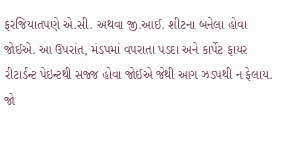ફરજિયાતપણે એ.સી. અથવા જી.આઈ. શીટના બનેલા હોવા જોઈએ. આ ઉપરાંત, મંડપમાં વપરાતા પડદા અને કાર્પેટ ફાયર રીટાર્ડન્ટ પેઇન્ટથી સજ્જ હોવા જોઈએ જેથી આગ ઝડપથી ન ફેલાય. જો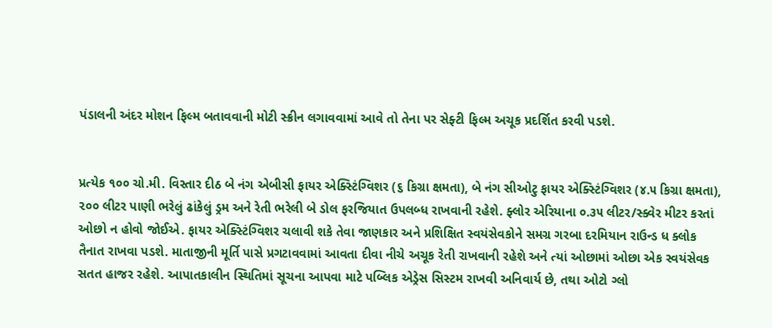પંડાલની અંદર મોશન ફિલ્મ બતાવવાની મોટી સ્ક્રીન લગાવવામાં આવે તો તેના પર સેફ્ટી ફિલ્મ અચૂક પ્રદર્શિત કરવી પડશે.


પ્રત્યેક ૧૦૦ ચો.મી. વિસ્તાર દીઠ બે નંગ એબીસી ફાયર એક્સ્ટિંગ્વિશર (૬ કિગ્રા ક્ષમતા), બે નંગ સીઓટુ ફાયર એક્સ્ટિંગ્વિશર (૪.૫ કિગ્રા ક્ષમતા), ૨૦૦ લીટર પાણી ભરેલું ઢાંકેલું ડ્રમ અને રેતી ભરેલી બે ડોલ ફરજિયાત ઉપલબ્ધ રાખવાની રહેશે. ફ્લોર એરિયાના ૦.૩૫ લીટર/સ્ક્વેર મીટર કરતાં ઓછો ન હોવો જોઈએ. ફાયર એક્સ્ટિંગ્વિશર ચલાવી શકે તેવા જાણકાર અને પ્રશિક્ષિત સ્વયંસેવકોને સમગ્ર ગરબા દરમિયાન રાઉન્ડ ધ ક્લોક તૈનાત રાખવા પડશે. માતાજીની મૂર્તિ પાસે પ્રગટાવવામાં આવતા દીવા નીચે અચૂક રેતી રાખવાની રહેશે અને ત્યાં ઓછામાં ઓછા એક સ્વયંસેવક સતત હાજર રહેશે. આપાતકાલીન સ્થિતિમાં સૂચના આપવા માટે પબ્લિક એડ્રેસ સિસ્ટમ રાખવી અનિવાર્ય છે, તથા ઓટો ગ્લો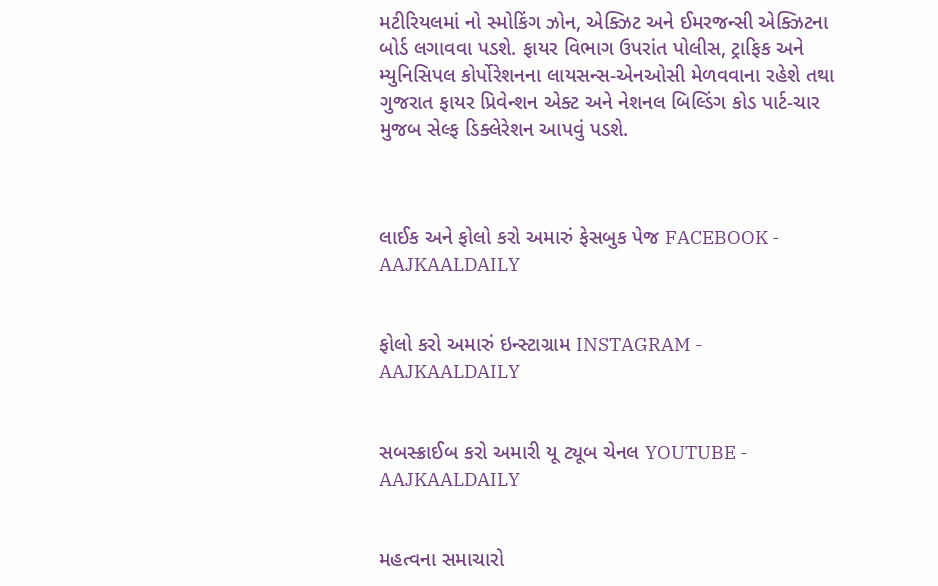મટીરિયલમાં નો સ્મોકિંગ ઝોન, એક્ઝિટ અને ઈમરજન્સી એક્ઝિટના બોર્ડ લગાવવા પડશે. ફાયર વિભાગ ઉપરાંત પોલીસ, ટ્રાફિક અને મ્યુનિસિપલ કોર્પોરેશનના લાયસન્સ-એનઓસી મેળવવાના રહેશે તથા ગુજરાત ફાયર પ્રિવેન્શન એક્ટ અને નેશનલ બિલ્ડિંગ કોડ પાર્ટ-ચાર મુજબ સેલ્ફ ડિક્લેરેશન આપવું પડશે.



લાઈક અને ફોલો કરો અમારું ફેસબુક પેજ FACEBOOK - AAJKAALDAILY


ફોલો કરો અમારું ઇન્સ્ટાગ્રામ INSTAGRAM - AAJKAALDAILY


સબસ્ક્રાઈબ કરો અમારી યૂ ટ્યૂબ ચેનલ YOUTUBE - AAJKAALDAILY


મહત્વના સમાચારો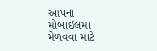આપના મોબાઇલમા મેળવવા માટે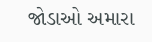જોડાઓ અમારા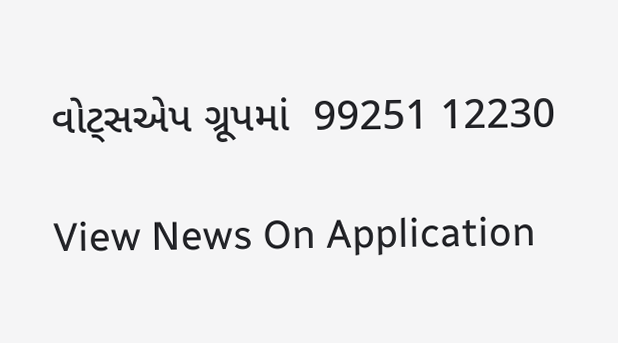વોટ્સએપ ગ્રૂપમાં  99251 12230

View News On Application